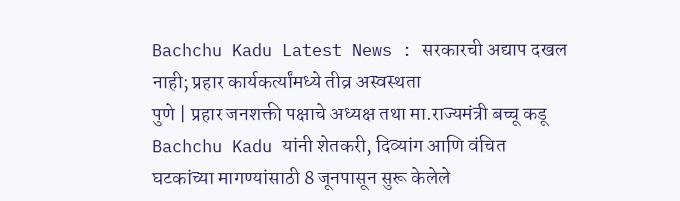Bachchu Kadu Latest News : सरकारची अद्याप दखल नाही; प्रहार कार्यकर्त्यांमध्ये तीव्र अस्वस्थता
पुणे | प्रहार जनशक्ती पक्षाचे अध्यक्ष तथा मा.राज्यमंत्री बच्चू कडू Bachchu Kadu यांनी शेतकरी, दिव्यांग आणि वंचित घटकांच्या मागण्यांसाठी 8 जूनपासून सुरू केलेले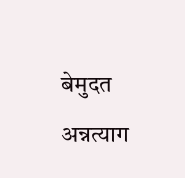बेमुदत अन्नत्याग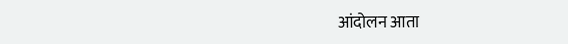आंदोलन आता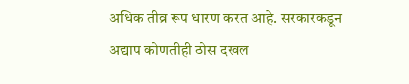अधिक तीव्र रूप धारण करत आहे. सरकारकडून अद्याप कोणतीही ठोस दखल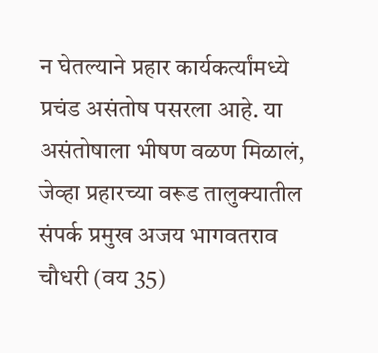न घेतल्याने प्रहार कार्यकर्त्यांमध्ये प्रचंड असंतोष पसरला आहे. या असंतोषाला भीषण वळण मिळालं, जेव्हा प्रहारच्या वरूड तालुक्यातील संपर्क प्रमुख अजय भागवतराव चौधरी (वय 35)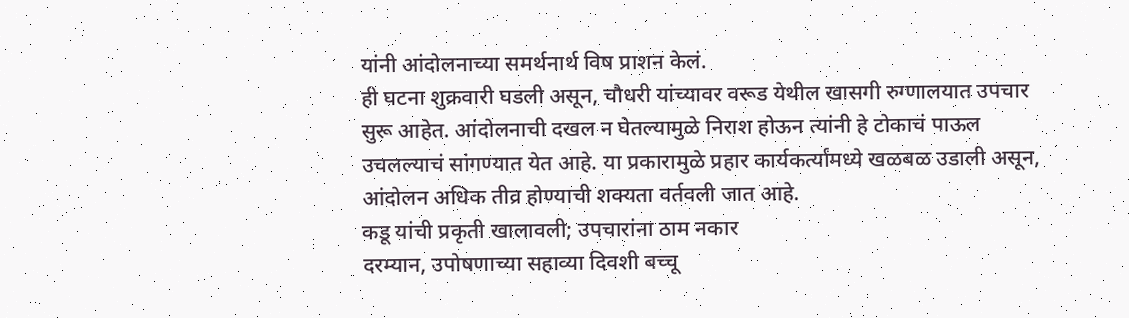यांनी आंदोलनाच्या समर्थनार्थ विष प्राशन केलं.
ही घटना शुक्रवारी घडली असून, चौधरी यांच्यावर वरूड येथील खासगी रुग्णालयात उपचार सुरू आहेत. आंदोलनाची दखल न घेतल्यामुळे निराश होऊन त्यांनी हे टोकाचं पाऊल उचलल्याचं सांगण्यात येत आहे. या प्रकारामुळे प्रहार कार्यकर्त्यांमध्ये खळबळ उडाली असून, आंदोलन अधिक तीव्र होण्याची शक्यता वर्तवली जात आहे.
कडू यांची प्रकृती खालावली; उपचारांना ठाम नकार
दरम्यान, उपोषणाच्या सहाव्या दिवशी बच्चू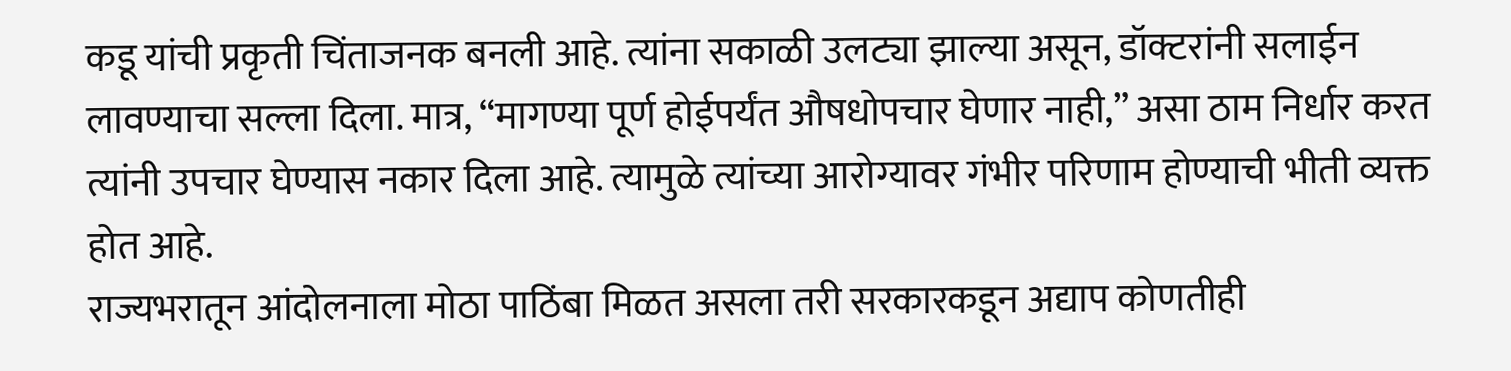कडू यांची प्रकृती चिंताजनक बनली आहे. त्यांना सकाळी उलट्या झाल्या असून, डॉक्टरांनी सलाईन लावण्याचा सल्ला दिला. मात्र, “मागण्या पूर्ण होईपर्यंत औषधोपचार घेणार नाही,” असा ठाम निर्धार करत त्यांनी उपचार घेण्यास नकार दिला आहे. त्यामुळे त्यांच्या आरोग्यावर गंभीर परिणाम होण्याची भीती व्यक्त होत आहे.
राज्यभरातून आंदोलनाला मोठा पाठिंबा मिळत असला तरी सरकारकडून अद्याप कोणतीही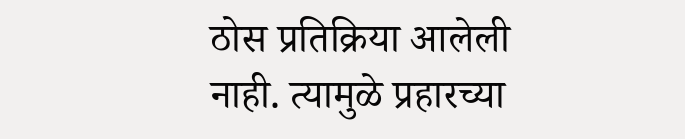ठोस प्रतिक्रिया आलेली नाही. त्यामुळे प्रहारच्या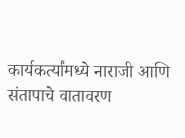कार्यकर्त्यांमध्ये नाराजी आणि संतापाचे वातावरण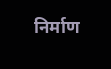निर्माण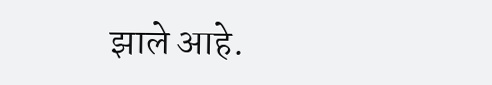झाले आहे.